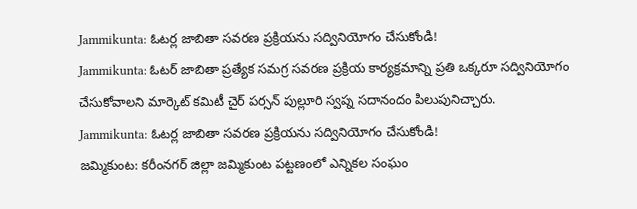Jammikunta: ఓటర్ల జాబితా సవరణ ప్రక్రియను సద్వినియోగం చేసుకోండి!
Jammikunta: ఓటర్ జాబితా ప్రత్యేక సమగ్ర సవరణ ప్రక్రియ కార్యక్రమాన్ని ప్రతి ఒక్కరూ సద్వినియోగం చేసుకోవాలని మార్కెట్ కమిటీ చైర్ పర్సన్ పుల్లూరి స్వప్న సదానందం పిలుపునిచ్చారు.
Jammikunta: ఓటర్ల జాబితా సవరణ ప్రక్రియను సద్వినియోగం చేసుకోండి!
జమ్మికుంట: కరీంనగర్ జిల్లా జమ్మికుంట పట్టణంలో ఎన్నికల సంఘం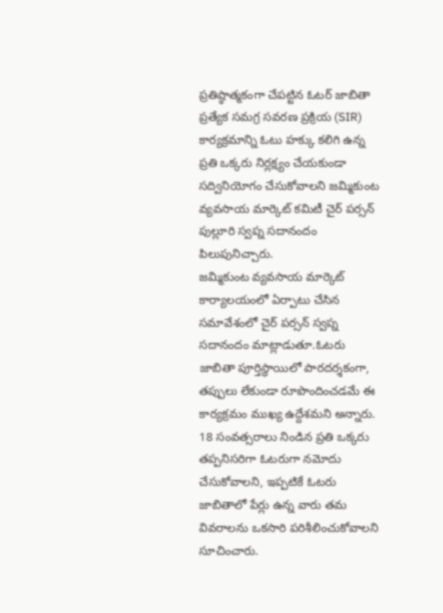ప్రతిష్ఠాత్మకంగా చేపట్టిన ఓటర్ జాబితా ప్రత్యేక సమగ్ర సవరణ ప్రక్రియ (SIR) కార్యక్రమాన్ని ఓటు హక్కు కలిగి ఉన్న ప్రతి ఒక్కరు నిర్లక్ష్యం చేయకుండా సద్వినియోగం చేసుకోవాలని జమ్మికుంట వ్యవసాయ మార్కెట్ కమిటీ చైర్ పర్సన్ పుల్లూరి స్వప్న సదానందం పిలుపునిచ్చారు.
జమ్మికుంట వ్యవసాయ మార్కెట్ కార్యాలయంలో ఏర్పాటు చేసిన సమావేశంలో చైర్ పర్సన్ స్వప్న సదానందం మాట్లాడుతూ.ఓటరు జాబితా పూర్తిస్థాయిలో పారదర్శకంగా, తప్పులు లేకుండా రూపొందించడమే ఈ కార్యక్రమం ముఖ్య ఉద్దేశమని అన్నారు.
18 సంవత్సరాలు నిండిన ప్రతి ఒక్కరు తప్పనిసరిగా ఓటరుగా నమోదు చేసుకోవాలని, ఇప్పటికే ఓటరు జాబితాలో పేర్లు ఉన్న వారు తమ వివరాలను ఒకసారి పరిశీలించుకోవాలని సూచించారు.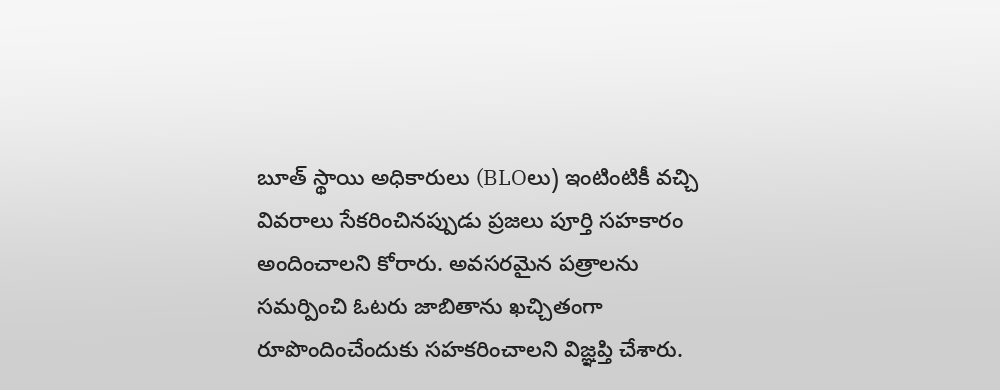బూత్ స్థాయి అధికారులు (BLOలు) ఇంటింటికీ వచ్చి వివరాలు సేకరించినప్పుడు ప్రజలు పూర్తి సహకారం అందించాలని కోరారు. అవసరమైన పత్రాలను సమర్పించి ఓటరు జాబితాను ఖచ్చితంగా రూపొందించేందుకు సహకరించాలని విజ్ఞప్తి చేశారు.